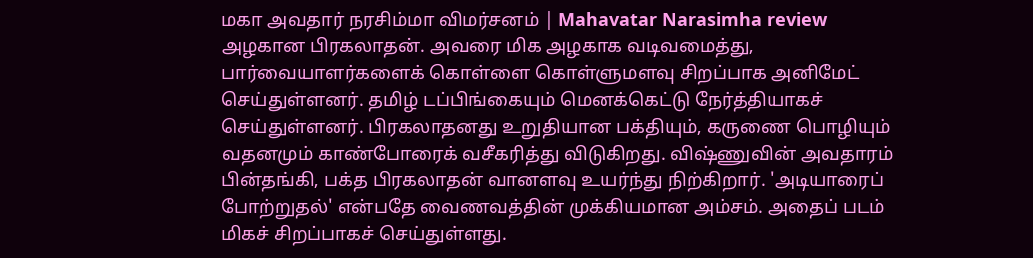மகா அவதார் நரசிம்மா விமர்சனம் | Mahavatar Narasimha review
அழகான பிரகலாதன். அவரை மிக அழகாக வடிவமைத்து, பார்வையாளர்களைக் கொள்ளை கொள்ளுமளவு சிறப்பாக அனிமேட் செய்துள்ளனர். தமிழ் டப்பிங்கையும் மெனக்கெட்டு நேர்த்தியாகச் செய்துள்ளனர். பிரகலாதனது உறுதியான பக்தியும், கருணை பொழியும் வதனமும் காண்போரைக் வசீகரித்து விடுகிறது. விஷ்ணுவின் அவதாரம் பின்தங்கி, பக்த பிரகலாதன் வானளவு உயர்ந்து நிற்கிறார். 'அடியாரைப் போற்றுதல்' என்பதே வைணவத்தின் முக்கியமான அம்சம். அதைப் படம் மிகச் சிறப்பாகச் செய்துள்ளது.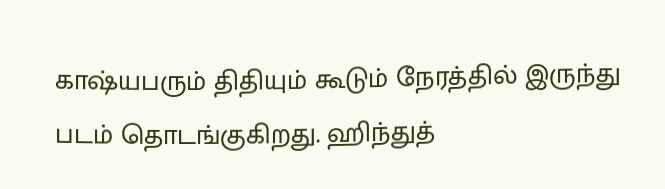காஷ்யபரும் திதியும் கூடும் நேரத்தில் இருந்து படம் தொடங்குகிறது. ஹிந்துத்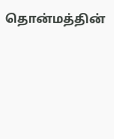தொன்மத்தின்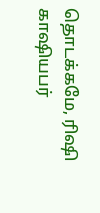தொடக்கமே, ரிஷி காஷியபர்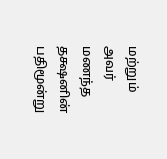மற்றும் அவர் மணந்த தக்ஷனின் பதிமூன்று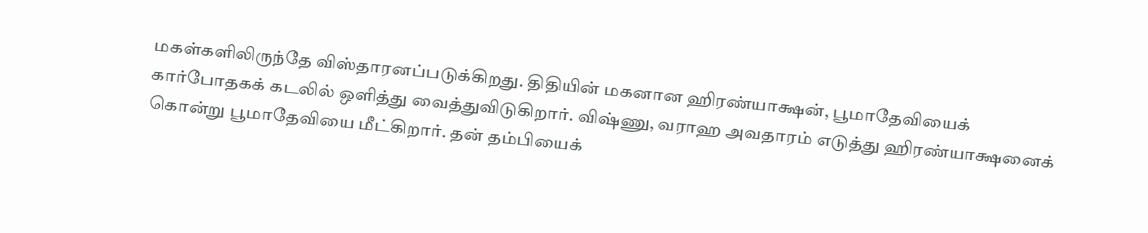மகள்களிலிருந்தே விஸ்தாரனப்படுக்கிறது. திதியின் மகனான ஹிரண்யாக்ஷன், பூமாதேவியைக் கார்போதகக் கடலில் ஒளித்து வைத்துவிடுகிறார். விஷ்ணு, வராஹ அவதாரம் எடுத்து ஹிரண்யாக்ஷனைக் கொன்று பூமாதேவியை மீட்கிறார். தன் தம்பியைக்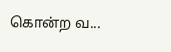கொன்ற வ...